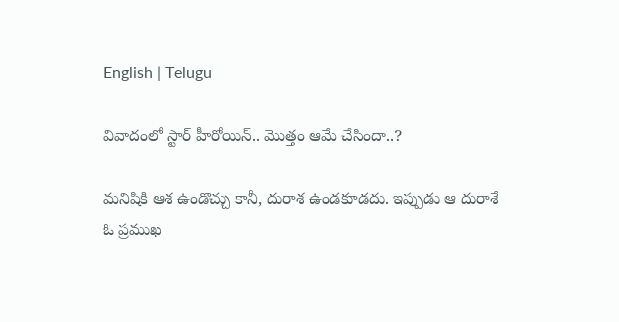English | Telugu

వివాదంలో స్టార్ హీరోయిన్.. మొత్తం ఆమే చేసిందా..?

మనిషికి ఆశ ఉండొచ్చు కానీ, దురాశ ఉండకూడదు. ఇప్పుడు ఆ దురాశే ఓ ప్రముఖ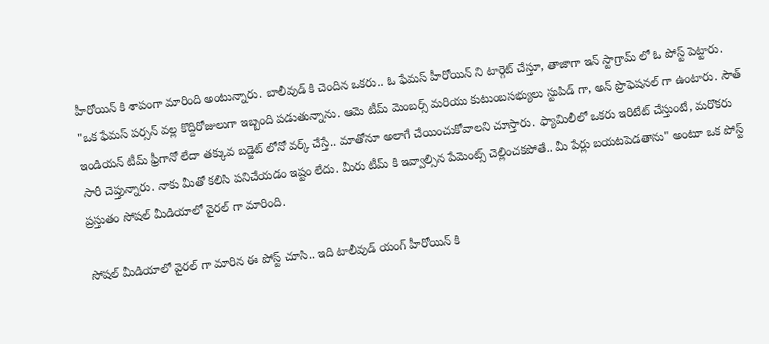హీరోయిన్ కి శాపంగా మారింది అంటున్నారు. బాలీవుడ్ కి చెందిన ఒకరు.. ఓ ఫేమస్ హీరోయిన్ ని టార్గెట్ చేస్తూ, తాజాగా ఇన్ స్టాగ్రామ్ లో ఓ పోస్ట్ పెట్టారు. "ఒక ఫేమస్ పర్సన్ వల్ల కొద్దిరోజులుగా ఇబ్బంది పడుతున్నాను. ఆమె టీమ్ మెంబర్స్ మరియు కుటుంబసభ్యులు స్టుపిడ్ గా, అన్ ప్రొఫెషనల్ గా ఉంటారు. సౌత్ ఇండియన్ టీమ్ ఫ్రీగానో లేదా తక్కువ బడ్జెట్ లోనో వర్క్ చేస్తే.. మాతోనూ అలాగే చేయించుకోవాలని చూస్తారు. ఫ్యామిలీలో ఒకరు ఇరిటేట్ చేస్తుంటే, మరొకరు సారీ చెప్తున్నారు. నాకు మీతో కలిసి పనిచేయడం ఇష్టం లేదు. మీరు టీమ్ కి ఇవ్వాల్సిన పేమెంట్స్ చెల్లించకపోతే.. మీ పేర్లు బయటపెడతాను" అంటూ ఒక పోస్ట్ ప్రస్తుతం సోషల్ మీడియాలో వైరల్ గా మారింది.

సోషల్ మీడియాలో వైరల్ గా మారిన ఈ పోస్ట్ చూసి.. ఇది టాలీవుడ్ యంగ్ హీరోయిన్ కి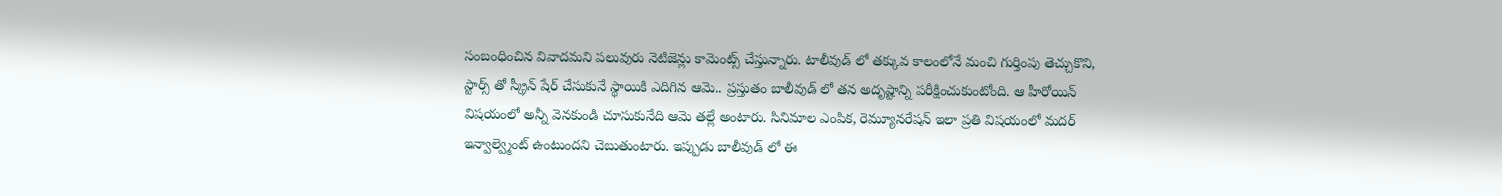సంబంధించిన వివాదమని పలువురు నెటిజెన్లు కామెంట్స్ చేస్తున్నారు. టాలీవుడ్ లో తక్కువ కాలంలోనే మంచి గుర్తింపు తెచ్చుకొని, స్టార్స్ తో స్క్రీన్ షేర్ చేసుకునే స్థాయికి ఎదిగిన ఆమె.. ప్రస్తుతం బాలీవుడ్ లో తన అదృష్టాన్ని పరీక్షించుకుంటోంది. ఆ హీరోయిన్ విషయంలో అన్నీ వెనకుండి చూసుకునేది ఆమె తల్లే అంటారు. సినిమాల ఎంపిక, రెమ్యూనరేషన్ ఇలా ప్రతి విషయంలో మదర్ ఇన్వాల్వ్మెంట్ ఉంటుందని చెబుతుంటారు. ఇప్పుడు బాలీవుడ్ లో ఈ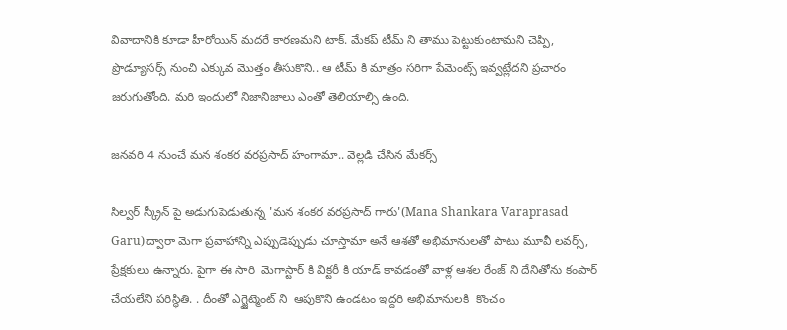వివాదానికి కూడా హీరోయిన్ మదరే కారణమని టాక్. మేకప్ టీమ్ ని తాము పెట్టుకుంటామని చెప్పి, ప్రొడ్యూసర్స్ నుంచి ఎక్కువ మొత్తం తీసుకొని.. ఆ టీమ్ కి మాత్రం సరిగా పేమెంట్స్ ఇవ్వట్లేదని ప్రచారం జరుగుతోంది. మరి ఇందులో నిజానిజాలు ఎంతో తెలియాల్సి ఉంది.

జనవరి 4 నుంచే మన శంకర వరప్రసాద్ హంగామా.. వెల్లడి చేసిన మేకర్స్

సిల్వర్ స్క్రీన్ పై అడుగుపెడుతున్న 'మన శంకర వరప్రసాద్ గారు'(Mana Shankara Varaprasad Garu)ద్వారా మెగా ప్రవాహాన్ని ఎప్పుడెప్పుడు చూస్తామా అనే ఆశతో అభిమానులతో పాటు మూవీ లవర్స్, ప్రేక్షకులు ఉన్నారు. పైగా ఈ సారి  మెగాస్టార్ కి విక్టరీ కి యాడ్ కావడంతో వాళ్ల ఆశల రేంజ్ ని దేనితోను కంపార్ చేయలేని పరిస్థితి. . దీంతో ఎగ్జైట్మెంట్ ని  ఆపుకొని ఉండటం ఇద్దరి అభిమానులకి  కొంచం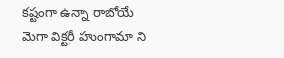కష్టంగా ఉన్నా రాబోయే మెగా విక్టరీ హుంగామా ని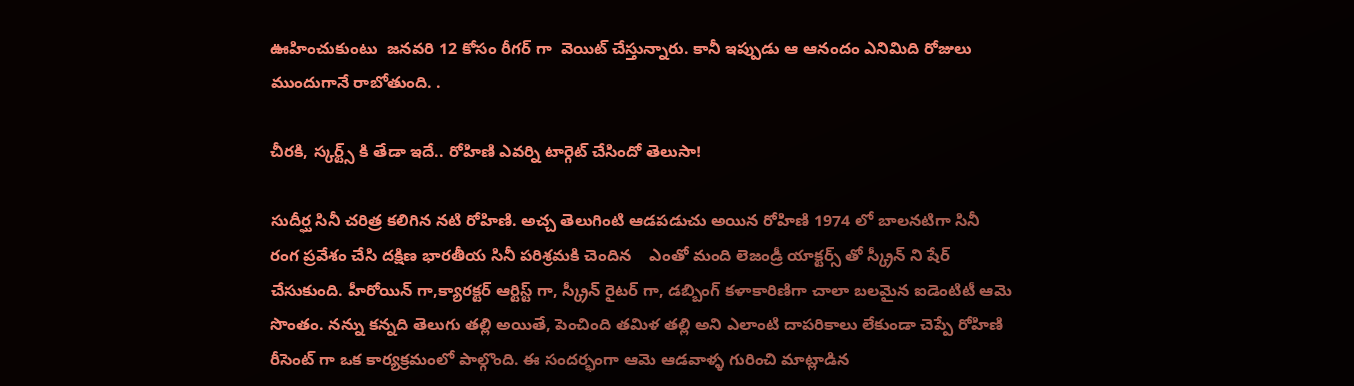ఊహించుకుంటు  జనవరి 12 కోసం రీగర్ గా  వెయిట్ చేస్తున్నారు. కానీ ఇప్పుడు ఆ ఆనందం ఎనిమిది రోజులు ముందుగానే రాబోతుంది. .

చీరకి, స్కర్ట్స్ కి తేడా ఇదే.. రోహిణి ఎవర్ని టార్గెట్ చేసిందో తెలుసా!

సుదీర్ఘ సినీ చరిత్ర కలిగిన నటి రోహిణి. అచ్చ తెలుగింటి ఆడపడుచు అయిన రోహిణి 1974 లో బాలనటిగా సినీ రంగ ప్రవేశం చేసి దక్షిణ భారతీయ సినీ పరిశ్రమకి చెందిన    ఎంతో మంది లెజండ్రీ యాక్టర్స్ తో స్క్రీన్ ని షేర్ చేసుకుంది. హీరోయిన్ గా,క్యారక్టర్ ఆర్టిస్ట్ గా, స్క్రీన్ రైటర్ గా, డబ్బింగ్ కళాకారిణిగా చాలా బలమైన ఐడెంటిటీ ఆమె సొంతం. నన్ను కన్నది తెలుగు తల్లి అయితే, పెంచింది తమిళ తల్లి అని ఎలాంటి దాపరికాలు లేకుండా చెప్పే రోహిణి రీసెంట్ గా ఒక కార్యక్రమంలో పాల్గొంది. ఈ సందర్భంగా ఆమె ఆడవాళ్ళ గురించి మాట్లాడిన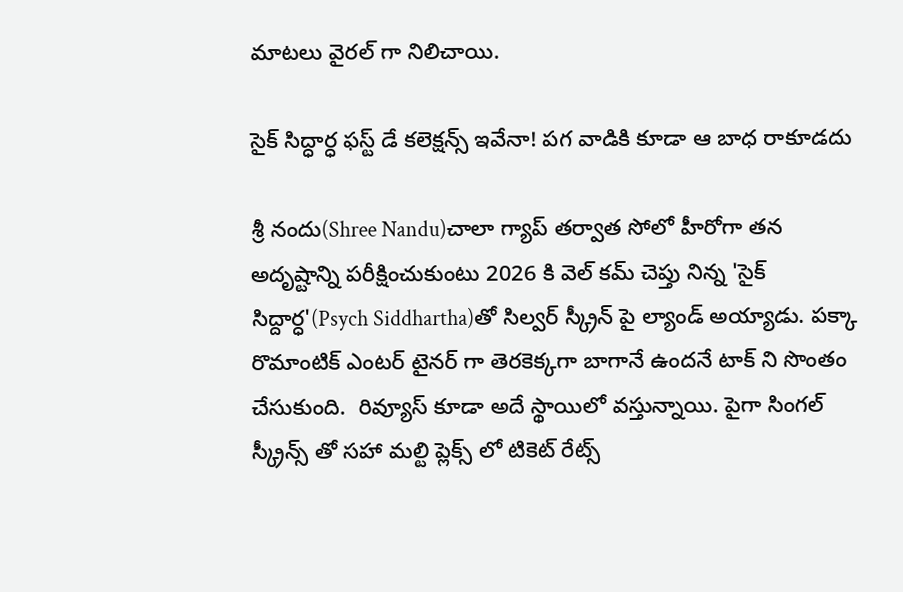మాటలు వైరల్ గా నిలిచాయి.

సైక్ సిద్ధార్ధ ఫస్ట్ డే కలెక్షన్స్ ఇవేనా! పగ వాడికి కూడా ఆ బాధ రాకూడదు

శ్రీ నందు(Shree Nandu)చాలా గ్యాప్ తర్వాత సోలో హీరోగా తన అదృష్టాన్ని పరీక్షించుకుంటు 2026 కి వెల్ కమ్ చెప్తు నిన్న 'సైక్ సిద్దార్ధ'(Psych Siddhartha)తో సిల్వర్ స్క్రీన్ పై ల్యాండ్ అయ్యాడు. పక్కా రొమాంటిక్ ఎంటర్ టైనర్ గా తెరకెక్కగా బాగానే ఉందనే టాక్ ని సొంతం చేసుకుంది.  రివ్యూస్ కూడా అదే స్థాయిలో వస్తున్నాయి. పైగా సింగల్ స్క్రీన్స్ తో సహా మల్టి ప్లెక్స్ లో టికెట్ రేట్స్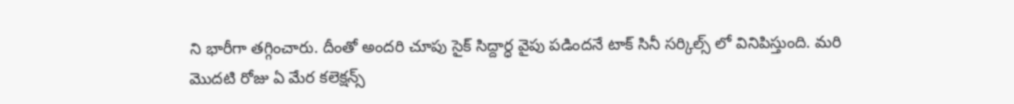ని భారీగా తగ్గించారు. దీంతో అందరి చూపు సైక్ సిద్దార్ధ వైపు పడిందనే టాక్ సినీ సర్కిల్స్ లో వినిపిస్తుంది. మరి మొదటి రోజు ఏ మేర కలెక్షన్స్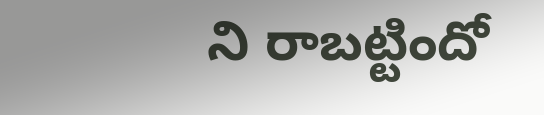ని రాబట్టిందో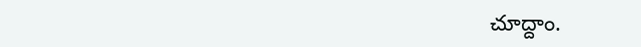చూద్దాం.